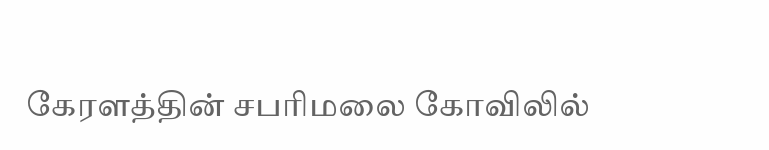கேரளத்தின் சபரிமலை கோவிலில்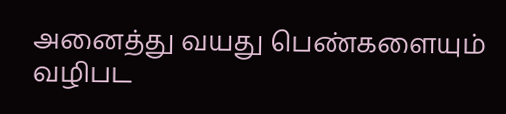அனைத்து வயது பெண்களையும் வழிபட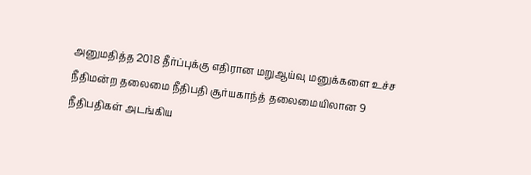அனுமதித்த 2018 தீர்ப்புக்கு எதிரான மறுஆய்வு மனுக்களை உச்ச நீதிமன்ற தலைமை நீதிபதி சூர்யகாந்த் தலைமையிலான 9 நீதிபதிகள் அடங்கிய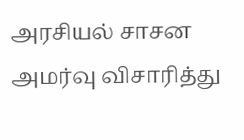அரசியல் சாசன அமர்வு விசாரித்து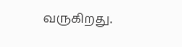வருகிறது.